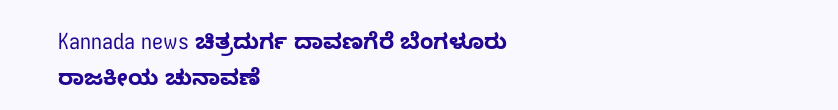Kannada news ಚಿತ್ರದುರ್ಗ ದಾವಣಗೆರೆ ಬೆಂಗಳೂರು ರಾಜಕೀಯ ಚುನಾವಣೆ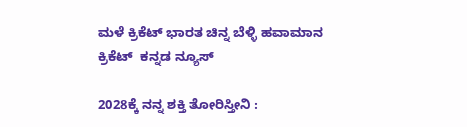ಮಳೆ ಕ್ರಿಕೆಟ್ ಭಾರತ ಚಿನ್ನ ಬೆಳ್ಳಿ ಹವಾಮಾನ ಕ್ರಿಕೆಟ್  ಕನ್ನಡ ನ್ಯೂಸ್

2028ಕ್ಕೆ ನನ್ನ ಶಕ್ತಿ ತೋರಿಸ್ತೀನಿ :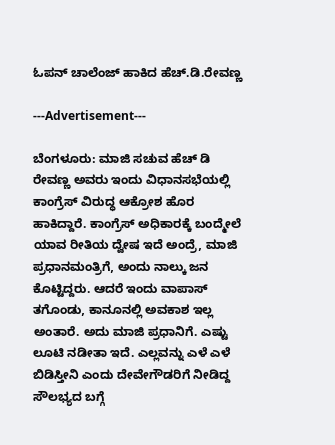ಓಪನ್ ಚಾಲೆಂಜ್ ಹಾಕಿದ ಹೆಚ್.ಡಿ.ರೇವಣ್ಣ

---Advertisement---

ಬೆಂಗಳೂರು: ಮಾಜಿ ಸಚುವ ಹೆಚ್ ಡಿ ರೇವಣ್ಣ ಅವರು ಇಂದು ವಿಧಾನಸಭೆಯಲ್ಲಿ ಕಾಂಗ್ರೆಸ್ ವಿರುದ್ಧ ಆಕ್ರೋಶ ಹೊರ ಹಾಕಿದ್ದಾರೆ. ಕಾಂಗ್ರೆಸ್ ಅಧಿಕಾರಕ್ಕೆ ಬಂದ್ಮೇಲೆ ಯಾವ ರೀತಿಯ ದ್ವೇಷ ಇದೆ ಅಂದ್ರೆ, ಮಾಜಿ ಪ್ರಧಾನಮಂತ್ರಿಗೆ, ಅಂದು ನಾಲ್ಕು ಜನ ಕೊಟ್ಟಿದ್ದರು. ಆದರೆ ಇಂದು ವಾಪಾಸ್ ತಗೊಂಡು, ಕಾನೂನಲ್ಲಿ ಅವಕಾಶ ಇಲ್ಲ ಅಂತಾರೆ. ಅದು ಮಾಜಿ ಪ್ರಧಾನಿಗೆ. ಎಷ್ಟು ಲೂಟಿ ನಡೀತಾ ಇದೆ. ಎಲ್ಲವನ್ನು ಎಳೆ ಎಳೆ ಬಿಡಿಸ್ತೀನಿ ಎಂದು ದೇವೇಗೌಡರಿಗೆ ನೀಡಿದ್ದ ಸೌಲಭ್ಯದ ಬಗ್ಗೆ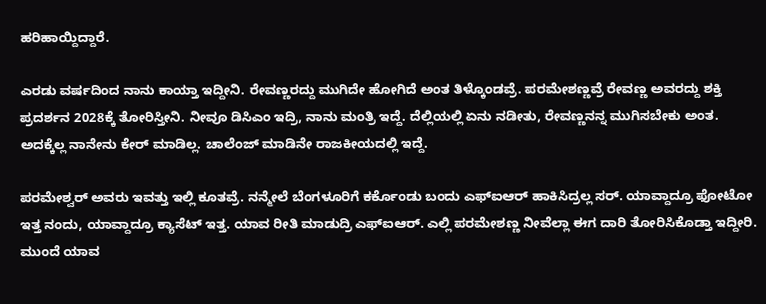ಹರಿಹಾಯ್ದಿದ್ದಾರೆ.

ಎರಡು ವರ್ಷದಿಂದ ನಾನು ಕಾಯ್ತಾ ಇದ್ದೀನಿ. ರೇವಣ್ಣರದ್ದು ಮುಗಿದೇ ಹೋಗಿದೆ ಅಂತ ತಿಳ್ಕೊಂಡವ್ರೆ. ಪರಮೇಶಣ್ಣವ್ರೆ ರೇವಣ್ಣ ಅವರದ್ದು ಶಕ್ತಿ ಪ್ರದರ್ಶನ 2028ಕ್ಕೆ ತೋರಿಸ್ತೀನಿ. ನೀವೂ ಡಿಸಿಎಂ ಇದ್ರಿ, ನಾನು ಮಂತ್ರಿ ಇದ್ದೆ. ದೆಲ್ಲಿಯಲ್ಲಿ ಏನು ನಡೀತು, ರೇವಣ್ಣನನ್ನ ಮುಗಿಸಬೇಕು ಅಂತ. ಅದಕ್ಕೆಲ್ಲ ನಾನೇನು ಕೇರ್ ಮಾಡಿಲ್ಲ. ಚಾಲೆಂಜ್ ಮಾಡಿನೇ ರಾಜಕೀಯದಲ್ಲಿ ಇದ್ದೆ.

ಪರಮೇಶ್ವರ್ ಅವರು ಇವತ್ತು ಇಲ್ಲಿ ಕೂತವ್ರೆ. ನನ್ಮೇಲೆ ಬೆಂಗಳೂರಿಗೆ ಕರ್ಕೊಂಡು ಬಂದು ಎಫ್ಐಆರ್ ಹಾಕಿಸಿದ್ರಲ್ಲ ಸರ್. ಯಾವ್ದಾದ್ರೂ ಫೋಟೋ ಇತ್ತ ನಂದು, ಯಾವ್ದಾದ್ರೂ ಕ್ಯಾಸೆಟ್ ಇತ್ತ. ಯಾವ ರೀತಿ ಮಾಡುದ್ರಿ ಎಫ್ಐಆರ್. ಎಲ್ಲಿ ಪರಮೇಶಣ್ಣ ನೀವೆಲ್ಲಾ ಈಗ ದಾರಿ ತೋರಿಸಿಕೊಡ್ತಾ ಇದ್ದೀರಿ. ಮುಂದೆ ಯಾವ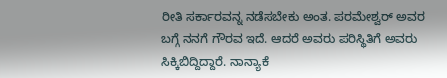ರೀತಿ ಸರ್ಕಾರವನ್ನ ನಡೆಸಬೇಕು ಅಂತ. ಪರಮೇಶ್ವರ್ ಅವರ ಬಗ್ಗೆ ನನಗೆ ಗೌರವ ಇದೆ. ಆದರೆ ಅವರು ಪರಿಸ್ಥಿತಿಗೆ ಅವರು ಸಿಕ್ಕಿಬಿದ್ದಿದ್ದಾರೆ. ನಾನ್ಯಾಕೆ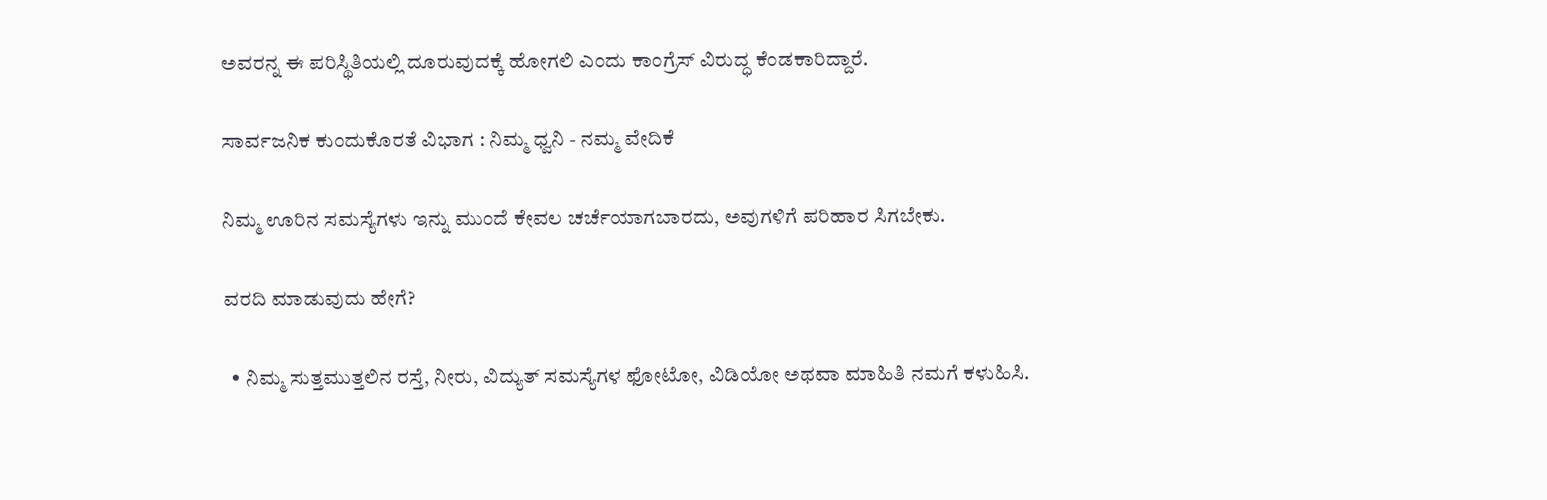ಅವರನ್ನ ಈ ಪರಿಸ್ಥಿತಿಯಲ್ಲಿ ದೂರುವುದಕ್ಕೆ ಹೋಗಲಿ ಎಂದು ಕಾಂಗ್ರೆಸ್ ವಿರುದ್ಧ ಕೆಂಡಕಾರಿದ್ದಾರೆ.

ಸಾರ್ವಜನಿಕ ಕುಂದುಕೊರತೆ ವಿಭಾಗ : ನಿಮ್ಮ ಧ್ವನಿ - ನಮ್ಮ ವೇದಿಕೆ

ನಿಮ್ಮ ಊರಿನ ಸಮಸ್ಯೆಗಳು ಇನ್ನು ಮುಂದೆ ಕೇವಲ ಚರ್ಚೆಯಾಗಬಾರದು, ಅವುಗಳಿಗೆ ಪರಿಹಾರ ಸಿಗಬೇಕು.

ವರದಿ ಮಾಡುವುದು ಹೇಗೆ?

  • ನಿಮ್ಮ ಸುತ್ತಮುತ್ತಲಿನ ರಸ್ತೆ, ನೀರು, ವಿದ್ಯುತ್ ಸಮಸ್ಯೆಗಳ ಫೋಟೋ, ವಿಡಿಯೋ ಅಥವಾ ಮಾಹಿತಿ ನಮಗೆ ಕಳುಹಿಸಿ.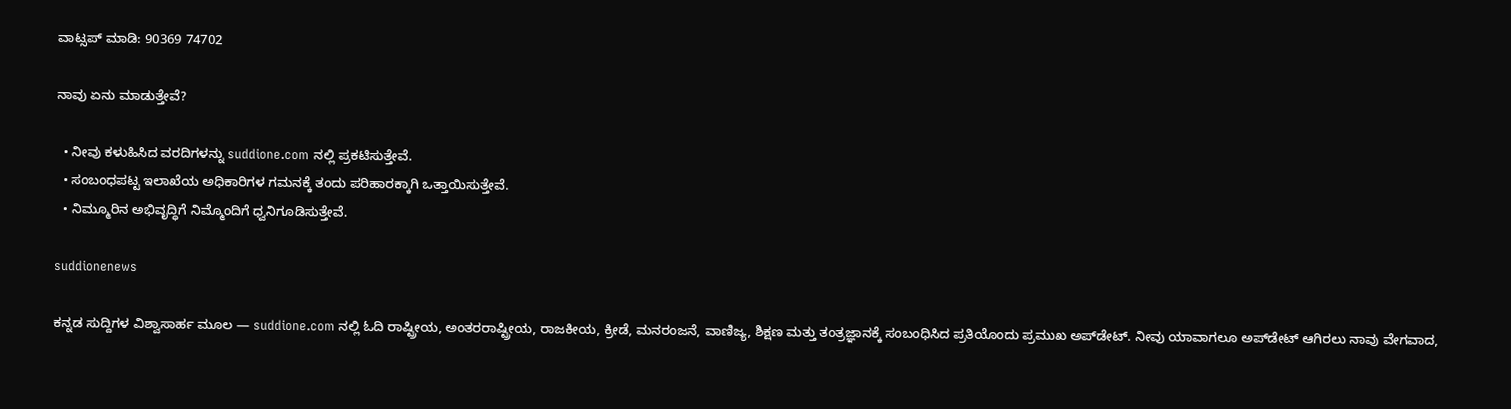ವಾಟ್ಸಪ್ ಮಾಡಿ: 90369 74702

ನಾವು ಏನು ಮಾಡುತ್ತೇವೆ?

  • ನೀವು ಕಳುಹಿಸಿದ ವರದಿಗಳನ್ನು suddione.com ನಲ್ಲಿ ಪ್ರಕಟಿಸುತ್ತೇವೆ.
  • ಸಂಬಂಧಪಟ್ಟ ಇಲಾಖೆಯ ಅಧಿಕಾರಿಗಳ ಗಮನಕ್ಕೆ ತಂದು ಪರಿಹಾರಕ್ಕಾಗಿ ಒತ್ತಾಯಿಸುತ್ತೇವೆ.
  • ನಿಮ್ಮೂರಿನ ಅಭಿವೃದ್ಧಿಗೆ ನಿಮ್ಮೊಂದಿಗೆ ಧ್ವನಿಗೂಡಿಸುತ್ತೇವೆ.

suddionenews

ಕನ್ನಡ ಸುದ್ದಿಗಳ ವಿಶ್ವಾಸಾರ್ಹ ಮೂಲ — suddione.com ನಲ್ಲಿ ಓದಿ ರಾಷ್ಟ್ರೀಯ, ಅಂತರರಾಷ್ಟ್ರೀಯ, ರಾಜಕೀಯ, ಕ್ರೀಡೆ, ಮನರಂಜನೆ, ವಾಣಿಜ್ಯ, ಶಿಕ್ಷಣ ಮತ್ತು ತಂತ್ರಜ್ಞಾನಕ್ಕೆ ಸಂಬಂಧಿಸಿದ ಪ್ರತಿಯೊಂದು ಪ್ರಮುಖ ಅಪ್‌ಡೇಟ್. ನೀವು ಯಾವಾಗಲೂ ಅಪ್‌ಡೇಟ್ ಆಗಿರಲು ನಾವು ವೇಗವಾದ,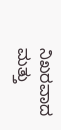ನಿಖರವಾದ ಮತ್ತು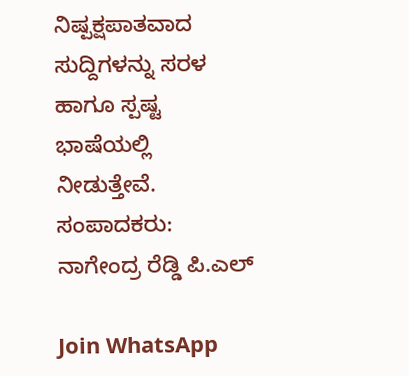ನಿಷ್ಪಕ್ಷಪಾತವಾದ ಸುದ್ದಿಗಳನ್ನು ಸರಳ ಹಾಗೂ ಸ್ಪಷ್ಟ ಭಾಷೆಯಲ್ಲಿ ನೀಡುತ್ತೇವೆ. ಸಂಪಾದಕರು: ನಾಗೇಂದ್ರ ರೆಡ್ಡಿ ಪಿ.ಎಲ್

Join WhatsApp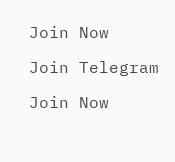Join Now

Join Telegram

Join Now